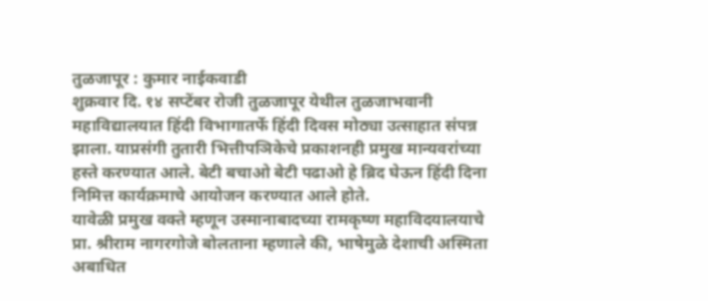तुळजापूर : कुमार नाईकवाडी
शुक्रवार दि. १४ सप्टेंबर रोजी तुळजापूर येथील तुळजाभवानी महाविद्यालयात हिंदी विभागातर्फे हिंदी दिवस मोठ्या उत्साहात संपन्न झाला. याप्रसंगी तुतारी भित्तीपञिकेचे प्रकाशनही प्रमुख मान्यवरांच्या हस्ते करण्यात आले. बेटी बचाओ बेटी पढाओ हे ब्रिद घेऊन हिंदी दिना निमित्त कार्यक्रमाचे आयोजन करण्यात आले होते.
यावेळी प्रमुख वक्ते म्हणून उस्मानाबादच्या रामकृष्ण महाविदयालयाचे प्रा. श्रीराम नागरगोजे बोलताना म्हणाले की, भाषेमुळे देशाची अस्मिता अबाधित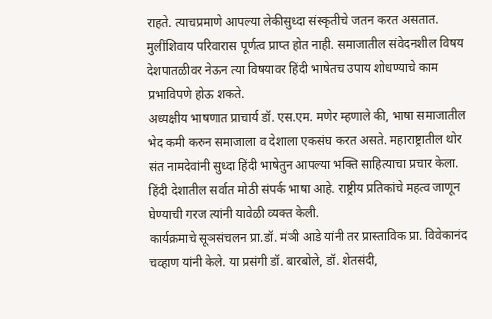राहते. त्याचप्रमाणे आपल्या लेकीसुध्दा संस्कृतीचे जतन करत असतात. मुलींशिवाय परिवारास पूर्णत्व प्राप्त होत नाही. समाजातील संवेदनशील विषय देशपातळीवर नेऊन त्या विषयावर हिंदी भाषेतच उपाय शोधण्याचे काम प्रभाविपणे होऊ शकते.
अध्यक्षीय भाषणात प्राचार्य डॉ. एस.एम. मणेर म्हणाले की, भाषा समाजातील भेद कमी करुन समाजाला व देशाला एकसंघ करत असते. महाराष्ट्रातील थोर संत नामदेवांनी सुध्दा हिंदी भाषेतुन आपल्या भक्ति साहित्याचा प्रचार केला. हिंदी देशातील सर्वात मोठी संपर्क भाषा आहे. राष्ट्रीय प्रतिकांचे महत्व जाणून घेण्याची गरज त्यांनी यावेळी व्यक्त केली.
कार्यक्रमाचे सूञसंचलन प्रा.डॉ. मंञी आडे यांनी तर प्रास्ताविक प्रा. विवेकानंद चव्हाण यांनी केले. या प्रसंगी डॉ. बारबोले, डॉ. शेतसंदी,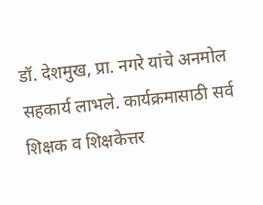डॉ. देशमुख, प्रा. नगरे यांचे अनमोल सहकार्य लाभले. कार्यक्रमासाठी सर्व शिक्षक व शिक्षकेत्तर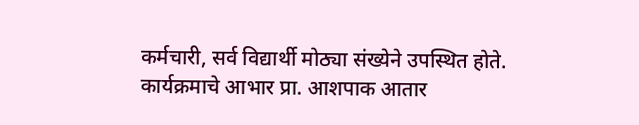कर्मचारी, सर्व विद्यार्थी मोठ्या संख्येने उपस्थित होते. कार्यक्रमाचे आभार प्रा. आशपाक आतार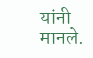यांनी मानले.